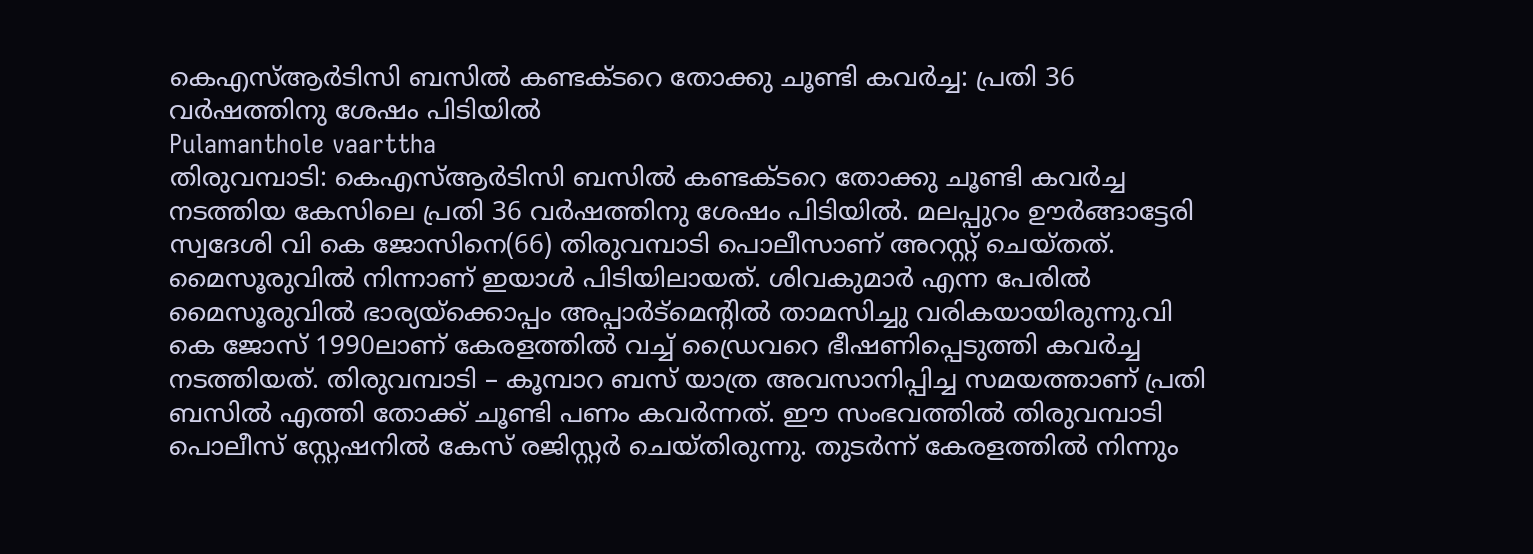കെഎസ്ആർടിസി ബസിൽ കണ്ടക്ടറെ തോക്കു ചൂണ്ടി കവർച്ച: പ്രതി 36 വർഷത്തിനു ശേഷം പിടിയിൽ
Pulamanthole vaarttha
തിരുവമ്പാടി: കെഎസ്ആർടിസി ബസിൽ കണ്ടക്ടറെ തോക്കു ചൂണ്ടി കവർച്ച നടത്തിയ കേസിലെ പ്രതി 36 വർഷത്തിനു ശേഷം പിടിയിൽ. മലപ്പുറം ഊർങ്ങാട്ടേരി സ്വദേശി വി കെ ജോസിനെ(66) തിരുവമ്പാടി പൊലീസാണ് അറസ്റ്റ് ചെയ്തത്. മൈസൂരുവിൽ നിന്നാണ് ഇയാൾ പിടിയിലായത്. ശിവകുമാർ എന്ന പേരിൽ മൈസൂരുവിൽ ഭാര്യയ്ക്കൊപ്പം അപ്പാർട്മെന്റിൽ താമസിച്ചു വരികയായിരുന്നു.വി കെ ജോസ് 1990ലാണ് കേരളത്തിൽ വച്ച് ഡ്രൈവറെ ഭീഷണിപ്പെടുത്തി കവർച്ച നടത്തിയത്. തിരുവമ്പാടി – കൂമ്പാറ ബസ് യാത്ര അവസാനിപ്പിച്ച സമയത്താണ് പ്രതി ബസിൽ എത്തി തോക്ക് ചൂണ്ടി പണം കവർന്നത്. ഈ സംഭവത്തിൽ തിരുവമ്പാടി പൊലീസ് സ്റ്റേഷനിൽ കേസ് രജിസ്റ്റർ ചെയ്തിരുന്നു. തുടർന്ന് കേരളത്തിൽ നിന്നും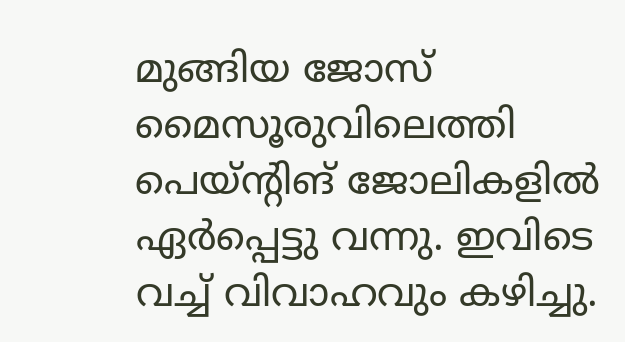മുങ്ങിയ ജോസ് മൈസൂരുവിലെത്തി പെയ്ന്റിങ് ജോലികളിൽ ഏർപ്പെട്ടു വന്നു. ഇവിടെ വച്ച് വിവാഹവും കഴിച്ചു.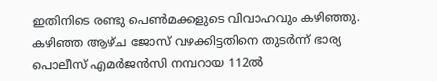ഇതിനിടെ രണ്ടു പെൺമക്കളുടെ വിവാഹവും കഴിഞ്ഞു. കഴിഞ്ഞ ആഴ്ച ജോസ് വഴക്കിട്ടതിനെ തുടർന്ന് ഭാര്യ പൊലീസ് എമർജൻസി നമ്പറായ 112ൽ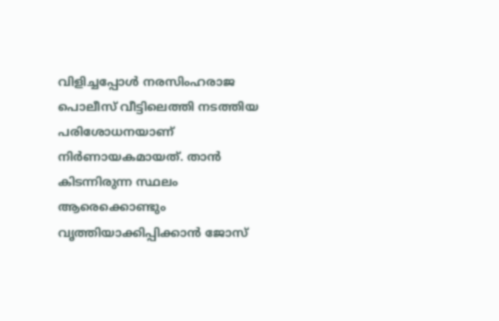വിളിച്ചപ്പോൾ നരസിംഹരാജ പൊലീസ് വീട്ടിലെത്തി നടത്തിയ പരിശോധനയാണ് നിർണായകമായത്. താൻ കിടന്നിരുന്ന സ്ഥലം ആരെക്കൊണ്ടും വൃത്തിയാക്കിപ്പിക്കാൻ ജോസ്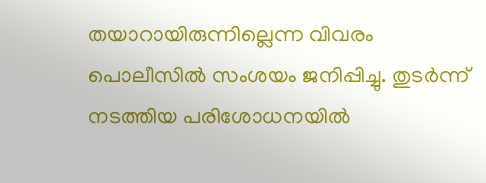തയാറായിരുന്നില്ലെന്ന വിവരം പൊലീസിൽ സംശയം ജനിപ്പിച്ചു. തുടർന്ന് നടത്തിയ പരിശോധനയിൽ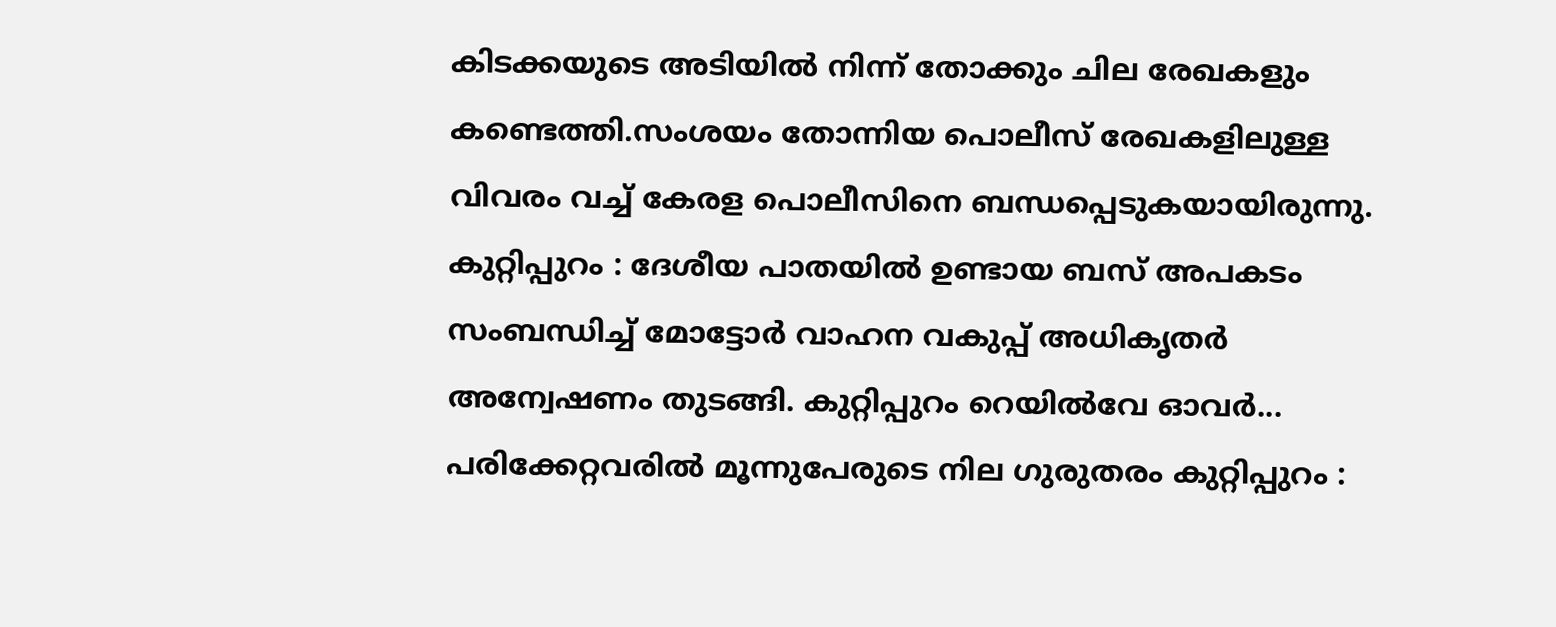കിടക്കയുടെ അടിയിൽ നിന്ന് തോക്കും ചില രേഖകളും കണ്ടെത്തി.സംശയം തോന്നിയ പൊലീസ് രേഖകളിലുള്ള വിവരം വച്ച് കേരള പൊലീസിനെ ബന്ധപ്പെടുകയായിരുന്നു.
കുറ്റിപ്പുറം : ദേശീയ പാതയിൽ ഉണ്ടായ ബസ് അപകടം സംബന്ധിച്ച് മോട്ടോർ വാഹന വകുപ്പ് അധികൃതർ അന്വേഷണം തുടങ്ങി. കുറ്റിപ്പുറം റെയിൽവേ ഓവർ...
പരിക്കേറ്റവരിൽ മൂന്നുപേരുടെ നില ഗുരുതരം കുറ്റിപ്പുറം :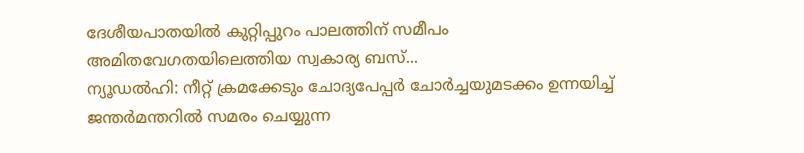ദേശീയപാതയിൽ കുറ്റിപ്പുറം പാലത്തിന് സമീപം അമിതവേഗതയിലെത്തിയ സ്വകാര്യ ബസ്...
ന്യൂഡൽഹി: നീറ്റ് ക്രമക്കേടും ചോദ്യപേപ്പർ ചോർച്ചയുമടക്കം ഉന്നയിച്ച് ജന്തർമന്തറിൽ സമരം ചെയ്യുന്ന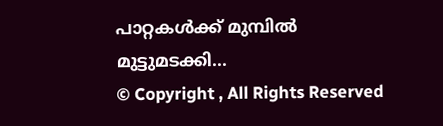പാറ്റകൾക്ക് മുമ്പിൽ മുട്ടുമടക്കി...
© Copyright , All Rights Reserved